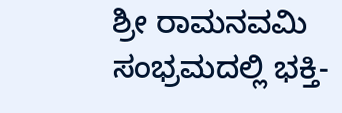ಶ್ರೀ ರಾಮನವಮಿ ಸಂಭ್ರಮದಲ್ಲಿ ಭಕ್ತಿ-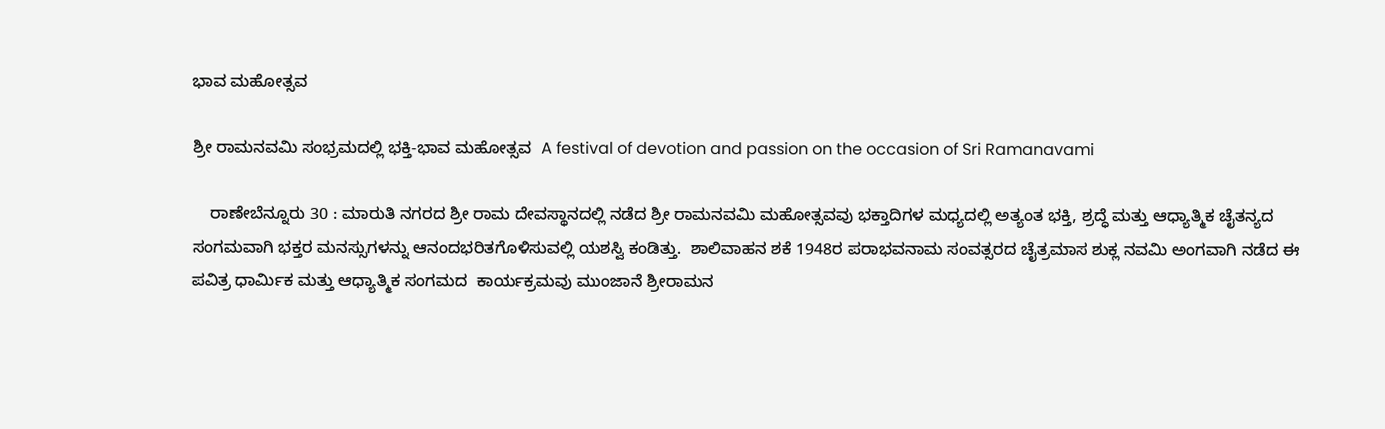ಭಾವ ಮಹೋತ್ಸವ

ಶ್ರೀ ರಾಮನವಮಿ ಸಂಭ್ರಮದಲ್ಲಿ ಭಕ್ತಿ-ಭಾವ ಮಹೋತ್ಸವ  A festival of devotion and passion on the occasion of Sri Ramanavami

    ರಾಣೇಬೆನ್ನೂರು 30 : ಮಾರುತಿ ನಗರದ ಶ್ರೀ ರಾಮ ದೇವಸ್ಥಾನದಲ್ಲಿ ನಡೆದ ಶ್ರೀ ರಾಮನವಮಿ ಮಹೋತ್ಸವವು ಭಕ್ತಾದಿಗಳ ಮಧ್ಯದಲ್ಲಿ ಅತ್ಯಂತ ಭಕ್ತಿ, ಶ್ರದ್ಧೆ ಮತ್ತು ಆಧ್ಯಾತ್ಮಿಕ ಚೈತನ್ಯದ ಸಂಗಮವಾಗಿ ಭಕ್ತರ ಮನಸ್ಸುಗಳನ್ನು ಆನಂದಭರಿತಗೊಳಿಸುವಲ್ಲಿ ಯಶಸ್ವಿ ಕಂಡಿತ್ತು.  ಶಾಲಿವಾಹನ ಶಕೆ 1948ರ ಪರಾಭವನಾಮ ಸಂವತ್ಸರದ ಚೈತ್ರಮಾಸ ಶುಕ್ಲ ನವಮಿ ಅಂಗವಾಗಿ ನಡೆದ ಈ ಪವಿತ್ರ ಧಾರ್ಮಿಕ ಮತ್ತು ಆಧ್ಯಾತ್ಮಿಕ ಸಂಗಮದ  ಕಾರ್ಯಕ್ರಮವು ಮುಂಜಾನೆ ಶ್ರೀರಾಮನ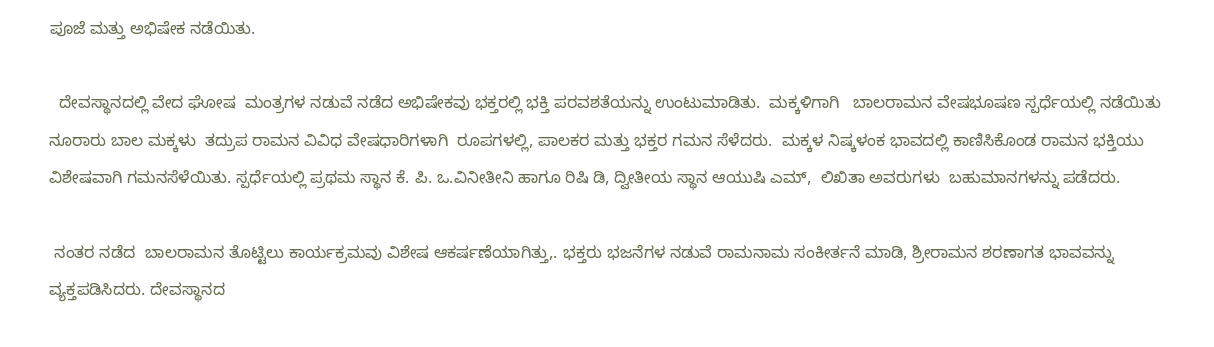ಪೂಜೆ ಮತ್ತು ಅಭಿಷೇಕ ನಡೆಯಿತು.

  ದೇವಸ್ಥಾನದಲ್ಲಿ ವೇದ ಘೋಷ  ಮಂತ್ರಗಳ ನಡುವೆ ನಡೆದ ಅಭಿಷೇಕವು ಭಕ್ತರಲ್ಲಿ ಭಕ್ತಿ ಪರವಶತೆಯನ್ನು ಉಂಟುಮಾಡಿತು.  ಮಕ್ಕಳಿಗಾಗಿ   ಬಾಲರಾಮನ ವೇಷಭೂಷಣ ಸ್ಪರ್ಧೆಯಲ್ಲಿ ನಡೆಯಿತು ನೂರಾರು ಬಾಲ ಮಕ್ಕಳು  ತದ್ರುಪ ರಾಮನ ವಿವಿಧ ವೇಷಧಾರಿಗಳಾಗಿ  ರೂಪಗಳಲ್ಲಿ, ಪಾಲಕರ ಮತ್ತು ಭಕ್ತರ ಗಮನ ಸೆಳೆದರು.  ಮಕ್ಕಳ ನಿಷ್ಕಳಂಕ ಭಾವದಲ್ಲಿ ಕಾಣಿಸಿಕೊಂಡ ರಾಮನ ಭಕ್ತಿಯು ವಿಶೇಷವಾಗಿ ಗಮನಸೆಳೆಯಿತು. ಸ್ಪರ್ಧೆಯಲ್ಲಿ ಪ್ರಥಮ ಸ್ಥಾನ ಕೆ. ಪಿ. ಒ.ವಿನೀತೀನಿ ಹಾಗೂ ರಿಷಿ ಡಿ, ದ್ವೀತೀಯ ಸ್ಥಾನ ಆಯುಷಿ ಎಮ್,  ಲಿಖಿತಾ ಅವರುಗಳು  ಬಹುಮಾನಗಳನ್ನು ಪಡೆದರು.

 ನಂತರ ನಡೆದ  ಬಾಲರಾಮನ ತೊಟ್ಟಿಲು ಕಾರ್ಯಕ್ರಮವು ವಿಶೇಷ ಆಕರ್ಷಣೆಯಾಗಿತ್ತು,. ಭಕ್ತರು ಭಜನೆಗಳ ನಡುವೆ ರಾಮನಾಮ ಸಂಕೀರ್ತನೆ ಮಾಡಿ, ಶ್ರೀರಾಮನ ಶರಣಾಗತ ಭಾವವನ್ನು ವ್ಯಕ್ತಪಡಿಸಿದರು. ದೇವಸ್ಥಾನದ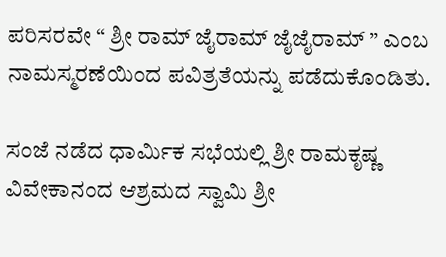ಪರಿಸರವೇ “ ಶ್ರೀ ರಾಮ್ ಜೈರಾಮ್ ಜೈಜೈರಾಮ್ ” ಎಂಬ ನಾಮಸ್ಮರಣೆಯಿಂದ ಪವಿತ್ರತೆಯನ್ನು ಪಡೆದುಕೊಂಡಿತು.

ಸಂಜೆ ನಡೆದ ಧಾರ್ಮಿಕ ಸಭೆಯಲ್ಲಿ ಶ್ರೀ ರಾಮಕೃಷ್ಣ ವಿವೇಕಾನಂದ ಆಶ್ರಮದ ಸ್ವಾಮಿ ಶ್ರೀ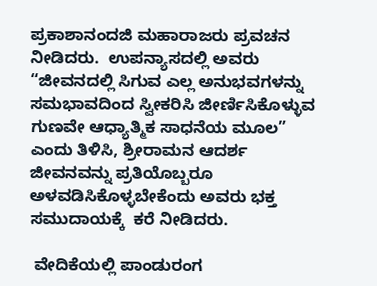ಪ್ರಕಾಶಾನಂದಜಿ ಮಹಾರಾಜರು ಪ್ರವಚನ ನೀಡಿದರು.  ಉಪನ್ಯಾಸದಲ್ಲಿ ಅವರು “ಜೀವನದಲ್ಲಿ ಸಿಗುವ ಎಲ್ಲ ಅನುಭವಗಳನ್ನು ಸಮಭಾವದಿಂದ ಸ್ವೀಕರಿಸಿ ಜೀರ್ಣಿಸಿಕೊಳ್ಳುವ ಗುಣವೇ ಆಧ್ಯಾತ್ಮಿಕ ಸಾಧನೆಯ ಮೂಲ” ಎಂದು ತಿಳಿಸಿ, ಶ್ರೀರಾಮನ ಆದರ್ಶ ಜೀವನವನ್ನು ಪ್ರತಿಯೊಬ್ಬರೂ ಅಳವಡಿಸಿಕೊಳ್ಳಬೇಕೆಂದು ಅವರು ಭಕ್ತ ಸಮುದಾಯಕ್ಕೆ  ಕರೆ ನೀಡಿದರು.

 ವೇದಿಕೆಯಲ್ಲಿ ಪಾಂಡುರಂಗ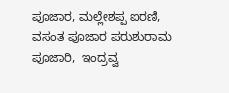ಪೂಜಾರ, ಮಲ್ಲೇಶಪ್ಪ ಐರಣಿ, ವಸಂತ ಪೂಜಾರ ಪರುಶುರಾಮ ಪೂಜಾರಿ,  ಇಂದ್ರವ್ವ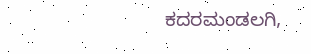ಕದರಮಂಡಲಗಿ,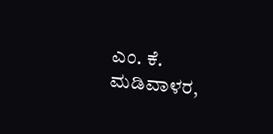ಎಂ. ಕೆ. ಮಡಿವಾಳರ,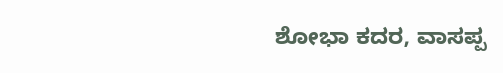ಶೋಭಾ ಕದರ, ವಾಸಪ್ಪ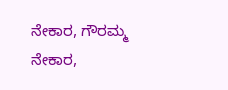ನೇಕಾರ, ಗೌರಮ್ಮ ನೇಕಾರ,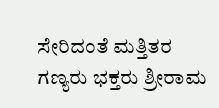ಸೇರಿದಂತೆ ಮತ್ತಿತರ ಗಣ್ಯರು ಭಕ್ತರು ಶ್ರೀರಾಮ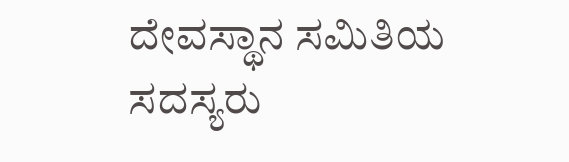ದೇವಸ್ಥಾನ ಸಮಿತಿಯ ಸದಸ್ಯರು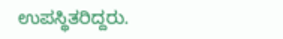ಉಪಸ್ಥಿತರಿದ್ದರು.